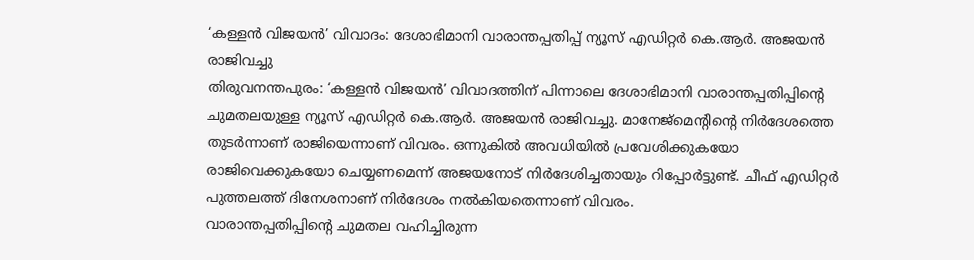‘കള്ളൻ വിജയൻ’ വിവാദം: ദേശാഭിമാനി വാരാന്തപ്പതിപ്പ് ന്യൂസ് എഡിറ്റർ കെ.ആർ. അജയൻ രാജിവച്ചു
തിരുവനന്തപുരം: ‘കള്ളൻ വിജയൻ’ വിവാദത്തിന് പിന്നാലെ ദേശാഭിമാനി വാരാന്തപ്പതിപ്പിന്റെ ചുമതലയുള്ള ന്യൂസ് എഡിറ്റർ കെ.ആർ. അജയൻ രാജിവച്ചു. മാനേജ്മെന്റിന്റെ നിർദേശത്തെ തുടർന്നാണ് രാജിയെന്നാണ് വിവരം. ഒന്നുകിൽ അവധിയിൽ പ്രവേശിക്കുകയോ രാജിവെക്കുകയോ ചെയ്യണമെന്ന് അജയനോട് നിർദേശിച്ചതായും റിപ്പോർട്ടുണ്ട്. ചീഫ് എഡിറ്റർ പുത്തലത്ത് ദിനേശനാണ് നിർദേശം നൽകിയതെന്നാണ് വിവരം.
വാരാന്തപ്പതിപ്പിന്റെ ചുമതല വഹിച്ചിരുന്ന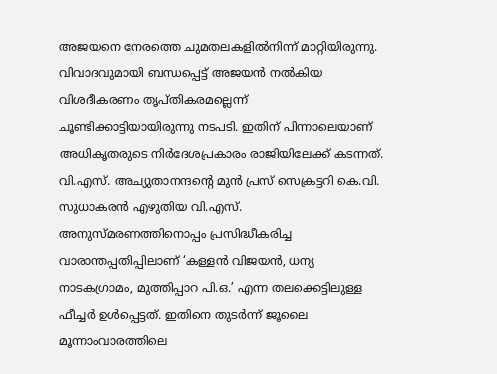അജയനെ നേരത്തെ ചുമതലകളിൽനിന്ന് മാറ്റിയിരുന്നു. വിവാദവുമായി ബന്ധപ്പെട്ട് അജയൻ നൽകിയ വിശദീകരണം തൃപ്തികരമല്ലെന്ന് ചൂണ്ടിക്കാട്ടിയായിരുന്നു നടപടി. ഇതിന് പിന്നാലെയാണ് അധികൃതരുടെ നിർദേശപ്രകാരം രാജിയിലേക്ക് കടന്നത്.
വി.എസ്. അച്യുതാനന്ദന്റെ മുൻ പ്രസ് സെക്രട്ടറി കെ.വി. സുധാകരൻ എഴുതിയ വി.എസ്. അനുസ്മരണത്തിനൊപ്പം പ്രസിദ്ധീകരിച്ച വാരാന്തപ്പതിപ്പിലാണ് ‘കള്ളൻ വിജയൻ, ധന്യ നാടകഗ്രാമം, മുത്തിപ്പാറ പി.ഒ.’ എന്ന തലക്കെട്ടിലുള്ള ഫീച്ചർ ഉൾപ്പെട്ടത്. ഇതിനെ തുടർന്ന് ജൂലൈ മൂന്നാംവാരത്തിലെ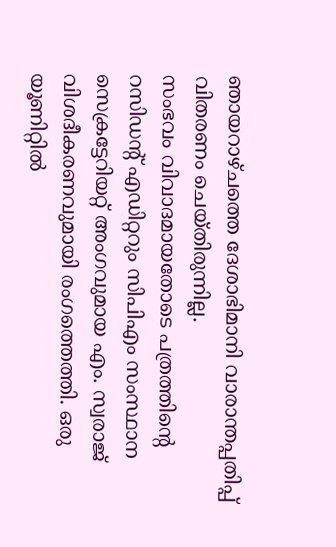ഞായറാഴ്ചത്തെ ദേശാഭിമാനി വാരാന്തപ്പതിപ്പ് വിതരണം ചെയ്തിരുന്നില്ല.
സംഭവം വിവാദമായതോടെ പത്രത്തിന്റെ റസിഡന്റ് എഡിറ്ററും സിപിഎം സംസ്ഥാന സെക്രട്ടേറിയറ്റ് അംഗവുമായ എം. സ്വരാജ് വിശദീകരണവുമായി രംഗത്തെത്തി. ഒരു യൂണിറ്റിൽ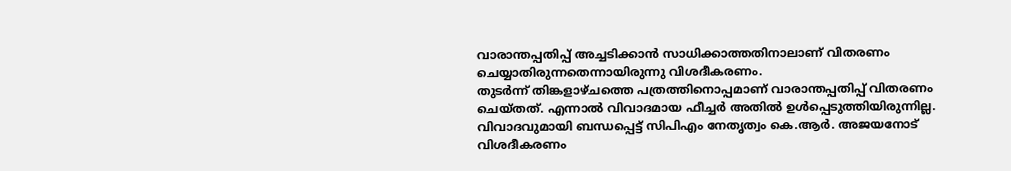വാരാന്തപ്പതിപ്പ് അച്ചടിക്കാൻ സാധിക്കാത്തതിനാലാണ് വിതരണം ചെയ്യാതിരുന്നതെന്നായിരുന്നു വിശദീകരണം.
തുടർന്ന് തിങ്കളാഴ്ചത്തെ പത്രത്തിനൊപ്പമാണ് വാരാന്തപ്പതിപ്പ് വിതരണം ചെയ്തത്. എന്നാൽ വിവാദമായ ഫീച്ചർ അതിൽ ഉൾപ്പെടുത്തിയിരുന്നില്ല.
വിവാദവുമായി ബന്ധപ്പെട്ട് സിപിഎം നേതൃത്വം കെ.ആർ. അജയനോട് വിശദീകരണം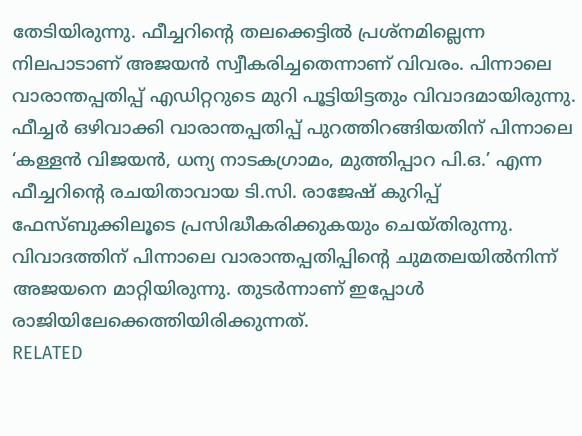തേടിയിരുന്നു. ഫീച്ചറിന്റെ തലക്കെട്ടിൽ പ്രശ്നമില്ലെന്ന നിലപാടാണ് അജയൻ സ്വീകരിച്ചതെന്നാണ് വിവരം. പിന്നാലെ വാരാന്തപ്പതിപ്പ് എഡിറ്ററുടെ മുറി പൂട്ടിയിട്ടതും വിവാദമായിരുന്നു.
ഫീച്ചർ ഒഴിവാക്കി വാരാന്തപ്പതിപ്പ് പുറത്തിറങ്ങിയതിന് പിന്നാലെ ‘കള്ളൻ വിജയൻ, ധന്യ നാടകഗ്രാമം, മുത്തിപ്പാറ പി.ഒ.’ എന്ന ഫീച്ചറിന്റെ രചയിതാവായ ടി.സി. രാജേഷ് കുറിപ്പ് ഫേസ്ബുക്കിലൂടെ പ്രസിദ്ധീകരിക്കുകയും ചെയ്തിരുന്നു.
വിവാദത്തിന് പിന്നാലെ വാരാന്തപ്പതിപ്പിന്റെ ചുമതലയിൽനിന്ന് അജയനെ മാറ്റിയിരുന്നു. തുടർന്നാണ് ഇപ്പോൾ രാജിയിലേക്കെത്തിയിരിക്കുന്നത്.
RELATED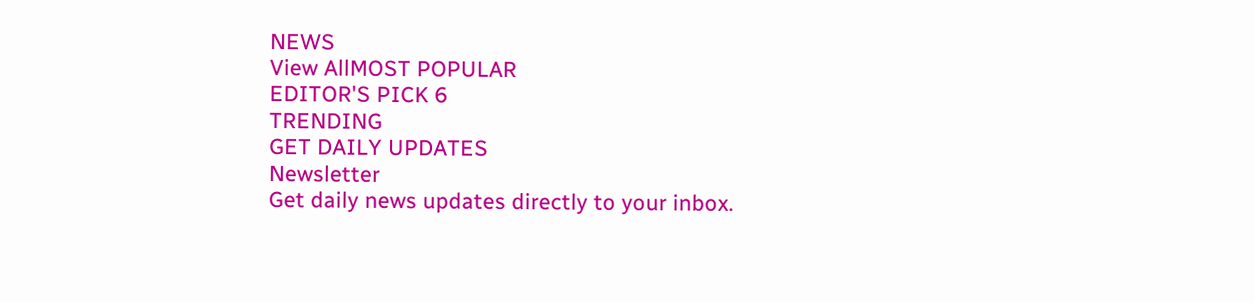NEWS
View AllMOST POPULAR
EDITOR'S PICK 6
TRENDING
GET DAILY UPDATES
Newsletter
Get daily news updates directly to your inbox.